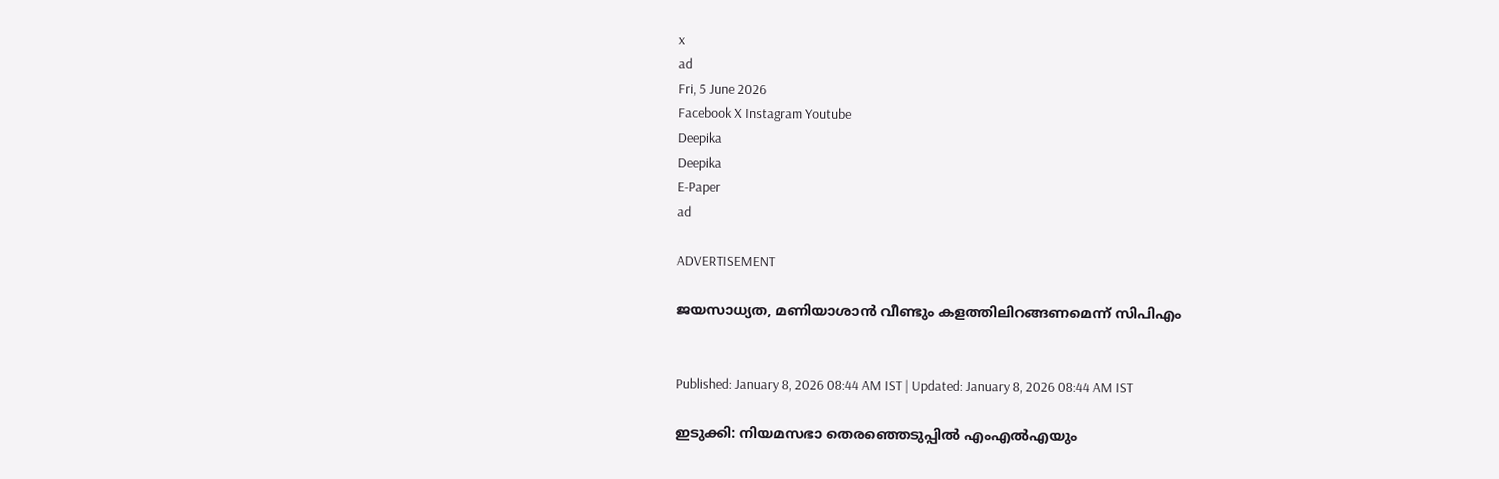x
ad
Fri, 5 June 2026
Facebook X Instagram Youtube
Deepika
Deepika
E-Paper
ad

ADVERTISEMENT

ജയസാധ്യത, മണിയാശാൻ വീണ്ടും കളത്തിലിറങ്ങണമെന്ന് സിപിഎം


Published: January 8, 2026 08:44 AM IST | Updated: January 8, 2026 08:44 AM IST

ഇടുക്കി: നിയമസഭാ തെരഞ്ഞെടുപ്പിൽ എംഎല്‍എയും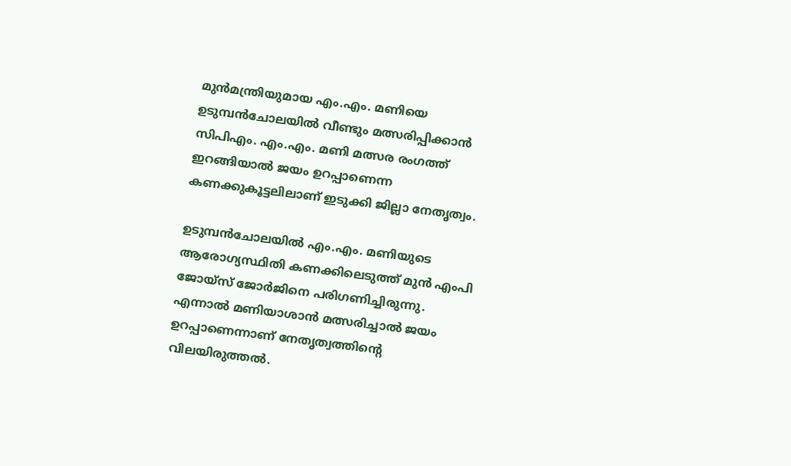മുന്‍മന്ത്രിയുമായ എം.എം. മണിയെ ഉടുമ്പന്‍ചോലയിൽ വീണ്ടും മത്സരിപ്പിക്കാൻ സിപിഎം. എം.എം. മണി മത്സര രംഗത്ത് ഇറങ്ങിയാൽ ജയം ഉറപ്പാണെന്ന കണക്കുകൂട്ടലിലാണ് ഇടുക്കി ജില്ലാ നേതൃത്വം.

ഉടുമ്പൻചോലയിൽ എം.എം. മണിയുടെ ആരോഗ്യസ്ഥിതി കണക്കിലെടുത്ത് മുൻ എംപി ജോയ്‌സ് ജോർജിനെ പരിഗണിച്ചിരുന്നു. എന്നാൽ മണിയാശാൻ മത്സരിച്ചാൽ ജയം ഉറപ്പാണെന്നാണ് നേതൃത്വത്തിന്‍റെ വിലയിരുത്തൽ.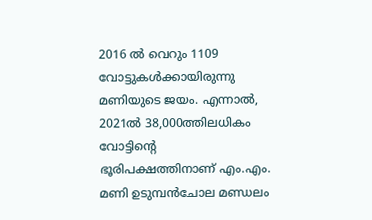2016 ൽ വെറും 1109 വോട്ടുകൾക്കായിരുന്നു മണിയുടെ ജയം. എന്നാൽ, 2021ൽ 38,000ത്തിലധികം വോട്ടിന്‍റെ ഭൂരിപക്ഷത്തിനാണ് എം.എം. മണി ഉടുമ്പൻചോല മണ്ഡലം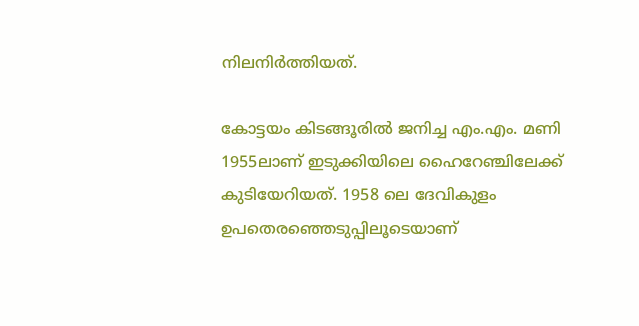നിലനിർത്തിയത്.

കോട്ടയം കിടങ്ങൂരില്‍ ജനിച്ച എം.എം. മണി 1955ലാണ് ഇടുക്കിയിലെ ഹൈറേഞ്ചിലേക്ക് കുടിയേറിയത്. 1958 ലെ ദേവികുളം ഉപതെരഞ്ഞെടുപ്പിലൂടെയാണ്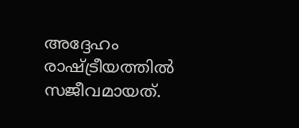അദ്ദേഹം രാഷ്ട്രീയത്തില്‍ സജീവമായത്.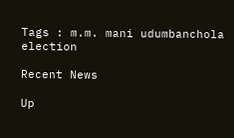Tags : m.m. mani udumbanchola election

Recent News

Up